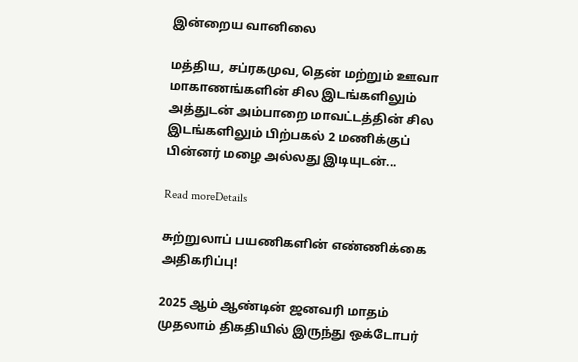இன்றைய வானிலை

மத்திய, சப்ரகமுவ, தென் மற்றும் ஊவா மாகாணங்களின் சில இடங்களிலும் அத்துடன் அம்பாறை மாவட்டத்தின் சில இடங்களிலும் பிற்பகல் 2 மணிக்குப் பின்னர் மழை அல்லது இடியுடன்...

Read moreDetails

சுற்றுலாப் பயணிகளின் எண்ணிக்கை அதிகரிப்பு!

2025 ஆம் ஆண்டின் ஜனவரி மாதம் முதலாம் திகதியில் இருந்து ஒக்டோபர்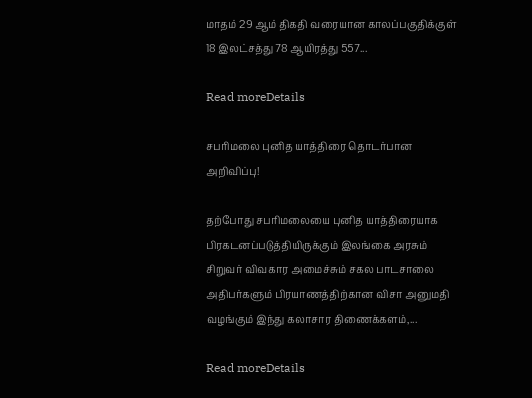மாதம் 29 ஆம் திகதி வரையான காலப்பகுதிக்குள் 18 இலட்சத்து 78 ஆயிரத்து 557...

Read moreDetails

சபரிமலை புனித யாத்திரை தொடர்பான அறிவிப்பு!

தற்போது சபரிமலையை புனித யாத்திரையாக பிரகடனப்படுத்தியிருக்கும் இலங்கை அரசும் சிறுவர் விவகார அமைச்சும் சகல பாடசாலை அதிபர்களும் பிரயாணத்திற்கான விசா அனுமதி வழங்கும் இந்து கலாசார திணைக்களம்,...

Read moreDetails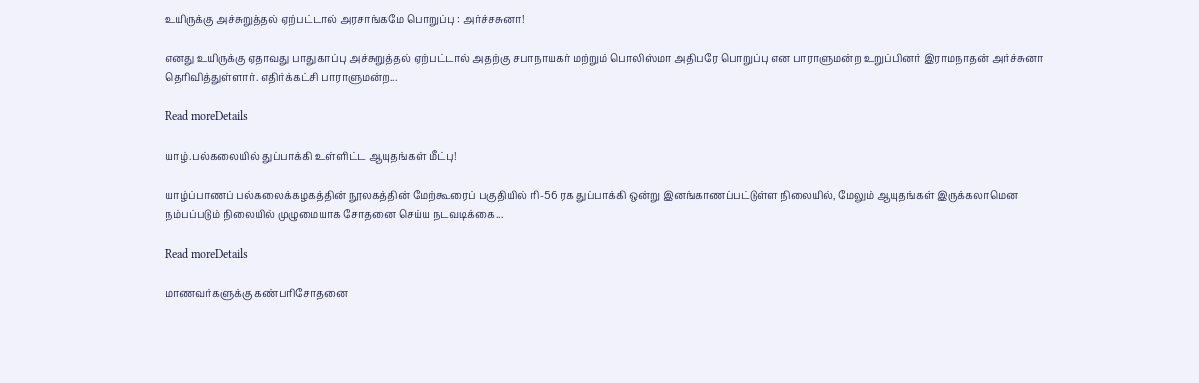உயிருக்கு அச்சுறுத்தல் ஏற்பட்டால் அரசாங்கமே பொறுப்பு : அர்ச்சசுனா!

எனது உயிருக்கு ஏதாவது பாதுகாப்பு அச்சுறுத்தல் ஏற்பட்டால் அதற்கு சபாநாயகர் மற்றும் பொலிஸ்மா அதிபரே பொறுப்பு என பாராளுமன்ற உறுப்பினர் இராமநாதன் அர்ச்சுனா தெரிவித்துள்ளார். எதிர்க்கட்சி பாராளுமன்ற...

Read moreDetails

யாழ்.பல்கலையில் துப்பாக்கி உள்ளிட்ட ஆயுதங்கள் மீட்பு!

யாழ்ப்பாணப் பல்கலைக்கழகத்தின் நூலகத்தின் மேற்கூரைப் பகுதியில் ரி-56 ரக துப்பாக்கி ஒன்று இனங்காணப்பட்டுள்ள நிலையில், மேலும் ஆயுதங்கள் இருக்கலாமென நம்பப்படும் நிலையில் முழுமையாக சோதனை செய்ய நடவடிக்கை...

Read moreDetails

மாணவர்களுக்கு கண்பரிசோதனை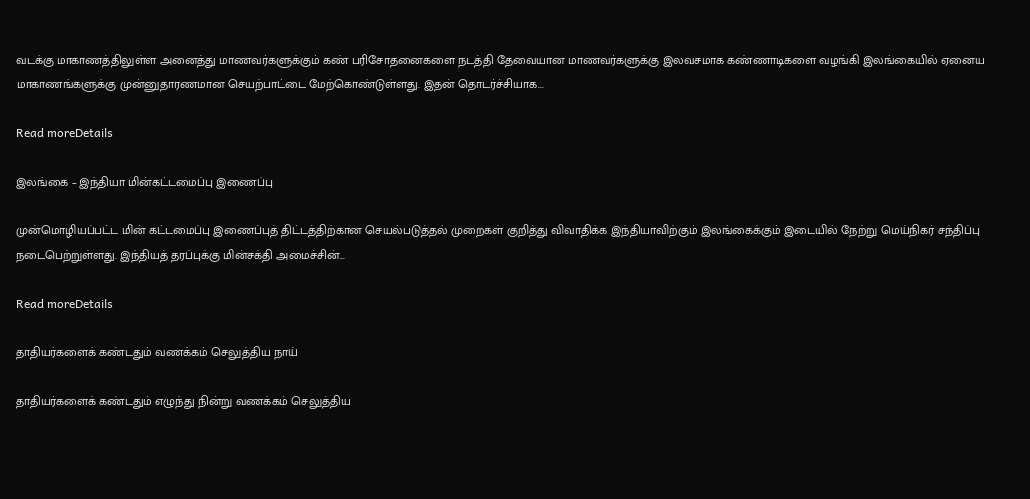வடக்கு மாகாணத்திலுள்ள அனைத்து மாணவர்களுக்கும் கண் பரிசோதனைகளை நடத்தி தேவையான மாணவர்களுக்கு இலவசமாக கண்ணாடிகளை வழங்கி இலங்கையில் ஏனைய மாகாணங்களுக்கு முன்னுதாரணமான செயற்பாட்டை மேற்கொண்டுள்ளது. இதன் தொடர்ச்சியாக...

Read moreDetails

இலங்கை – இந்தியா மின்கட்டமைப்பு இணைப்பு

முன்மொழியப்பட்ட மின் கட்டமைப்பு இணைப்புத் திட்டத்திற்கான செயல்படுத்தல் முறைகள் குறித்து விவாதிக்க இந்தியாவிற்கும் இலங்கைக்கும் இடையில் நேற்று மெய்நிகர் சந்திப்பு நடைபெற்றுள்ளது. இந்தியத் தரப்புக்கு மின்சக்தி அமைச்சின்...

Read moreDetails

தாதியர்களைக் கண்டதும் வணக்கம் செலுத்திய நாய்

தாதியர்களைக் கண்டதும் எழுந்து நின்று வணக்கம் செலுத்திய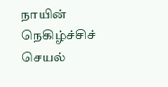நாயின் நெகிழ்ச்சிச் செயல்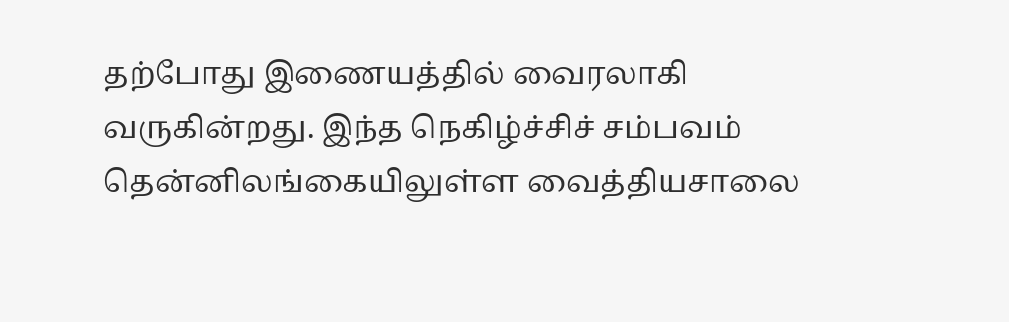தற்போது இணையத்தில் வைரலாகி வருகின்றது. இந்த நெகிழ்ச்சிச் சம்பவம் தென்னிலங்கையிலுள்ள வைத்தியசாலை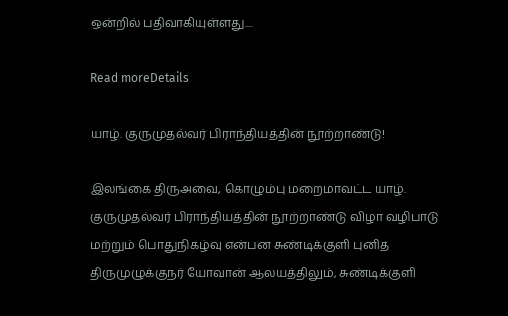ஒன்றில் பதிவாகியுள்ளது....

Read moreDetails

யாழ். குருமுதல்வர் பிராந்தியத்தின் நூற்றாண்டு!

இலங்கை திருஅவை, கொழும்பு மறைமாவட்ட யாழ். குருமுதல்வர் பிராந்தியத்தின் நூற்றாண்டு விழா வழிபாடு மற்றும் பொதுநிகழ்வு என்பன சுண்டிக்குளி புனித திருமுழுக்குநர் யோவான் ஆலயத்திலும், சுண்டிக்குளி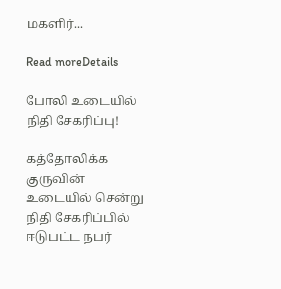மகளிர்...

Read moreDetails

போலி உடையில் நிதி சேகரிப்பு!

கத்தோலிக்க குருவின் உடையில் சென்று நிதி சேகரிப்பில் ஈடுபட்ட நபர்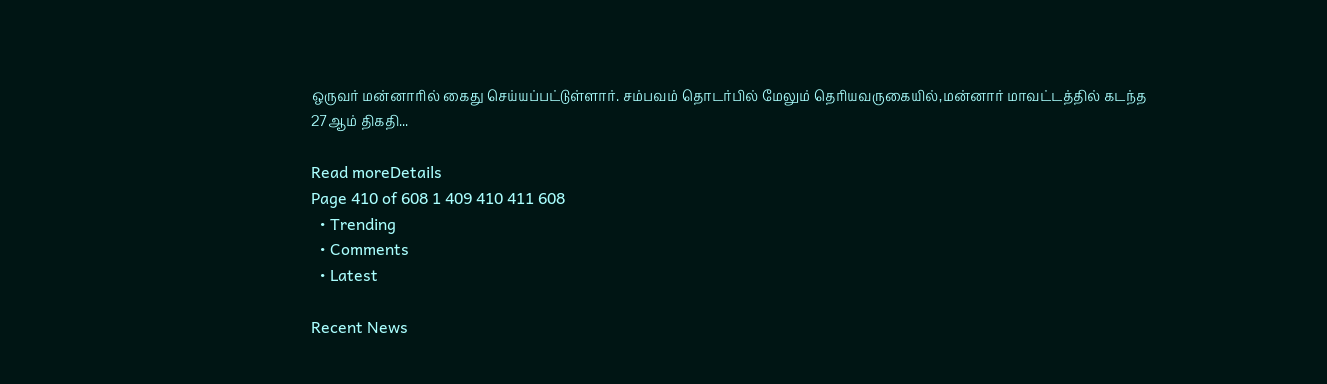ஒருவர் மன்னாரில் கைது செய்யப்பட்டுள்ளார். சம்பவம் தொடர்பில் மேலும் தெரியவருகையில்,மன்னார் மாவட்டத்தில் கடந்த 27ஆம் திகதி...

Read moreDetails
Page 410 of 608 1 409 410 411 608
  • Trending
  • Comments
  • Latest

Recent News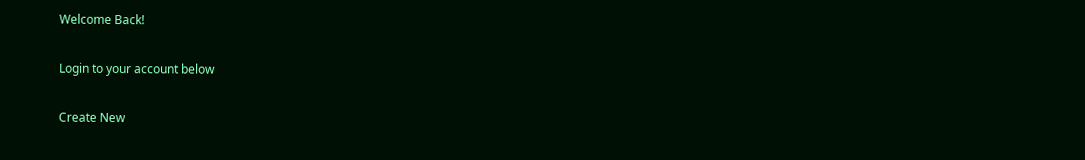Welcome Back!

Login to your account below

Create New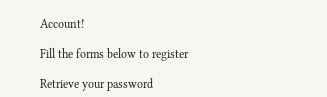Account!

Fill the forms below to register

Retrieve your password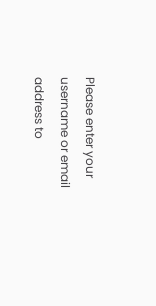Please enter your username or email address to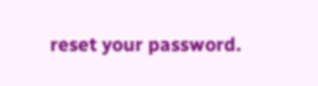reset your password.